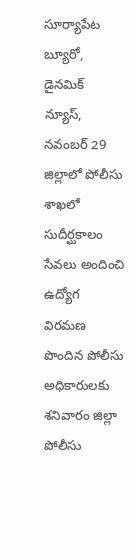సూర్యాపేట బ్యూరో, డైనమిక్ న్యూస్, నవంబర్ 29
జిల్లాలో పోలీసు శాఖలో సుదీర్ఘకాలం సేవలు అందించి ఉద్యోగ విరమణ పొందిన పోలీసు అధికారులకు శనివారం జిల్లా పోలీసు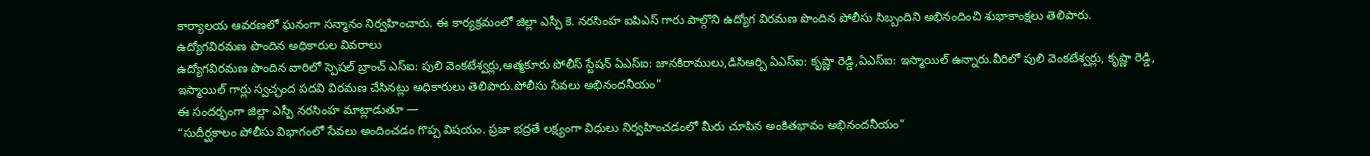కార్యాలయ ఆవరణలో ఘనంగా సన్మానం నిర్వహించారు. ఈ కార్యక్రమంలో జిల్లా ఎస్పీ కె. నరసింహ ఐపిఎస్ గారు పాల్గొని ఉద్యోగ విరమణ పొందిన పోలీసు సిబ్బందిని అభినందించి శుభాకాంక్షలు తెలిపారు.
ఉద్యోగవిరమణ పొందిన అధికారుల వివరాలు
ఉద్యోగవిరమణ పొందిన వారిలో స్పెషల్ బ్రాంచ్ ఎస్ఐ: పులి వెంకటేశ్వర్లు,ఆత్మకూరు పోలీస్ స్టేషన్ ఏఎస్ఐ: జానకిరాములు,డిసిఆర్బి ఏఎస్ఐ: కృష్ణా రెడ్డి,ఏఎస్ఐ: ఇస్మాయిల్ ఉన్నారు.వీరిలో పులి వెంకటేశ్వర్లు, కృష్ణా రెడ్డి, ఇస్మాయిల్ గార్లు స్వచ్ఛంద పదవి విరమణ చేసినట్లు అధికారులు తెలిపారు.పోలీసు సేవలు అభినందనీయం”
ఈ సందర్భంగా జిల్లా ఎస్పీ నరసింహ మాట్లాడుతూ —
“సుదీర్ఘకాలం పోలీసు విభాగంలో సేవలు అందించడం గొప్ప విషయం. ప్రజా భద్రతే లక్ష్యంగా విధులు నిర్వహించడంలో మీరు చూపిన అంకితభావం అభినందనీయం”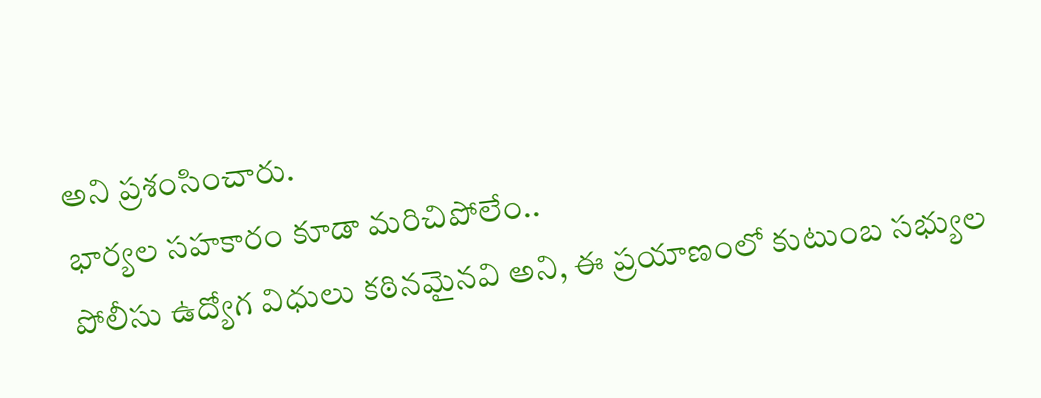అని ప్రశంసించారు.
భార్యల సహకారం కూడా మరిచిపోలేం..
పోలీసు ఉద్యోగ విధులు కఠినమైనవి అని, ఈ ప్రయాణంలో కుటుంబ సభ్యుల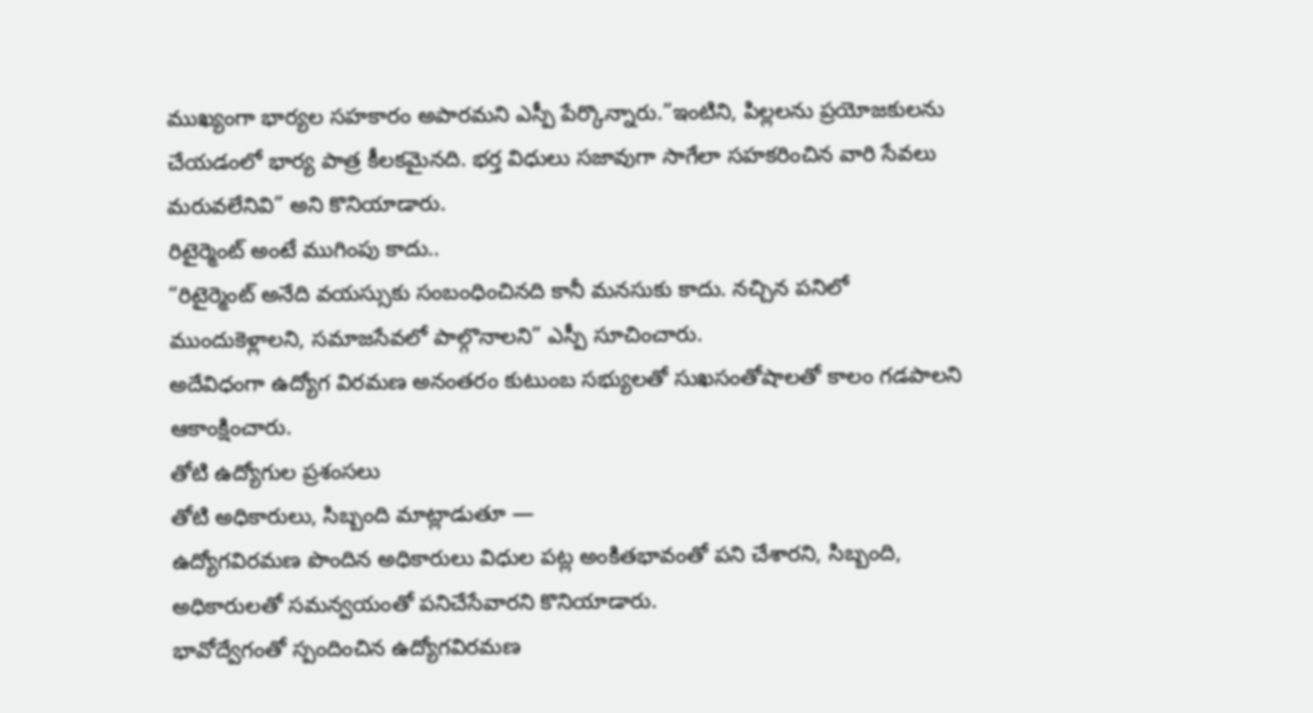ముఖ్యంగా భార్యల సహకారం అపారమని ఎస్పీ పేర్కొన్నారు.”ఇంటిని, పిల్లలను ప్రయోజకులను చేయడంలో భార్య పాత్ర కీలకమైనది. భర్త విధులు సజావుగా సాగేలా సహకరించిన వారి సేవలు మరువలేనివి” అని కొనియాడారు.
రిటైర్మెంట్ అంటే ముగింపు కాదు..
“రిటైర్మెంట్ అనేది వయస్సుకు సంబంధించినది కానీ మనసుకు కాదు. నచ్చిన పనిలో ముందుకెళ్లాలని, సమాజసేవలో పాల్గొనాలని” ఎస్పీ సూచించారు.
అదేవిధంగా ఉద్యోగ విరమణ అనంతరం కుటుంబ సభ్యులతో సుఖసంతోషాలతో కాలం గడపాలని ఆకాంక్షించారు.
తోటి ఉద్యోగుల ప్రశంసలు
తోటి అధికారులు, సిబ్బంది మాట్లాడుతూ —
ఉద్యోగవిరమణ పొందిన అధికారులు విధుల పట్ల అంకితభావంతో పని చేశారని, సిబ్బంది, అధికారులతో సమన్వయంతో పనిచేసేవారని కొనియాడారు.
భావోద్వేగంతో స్పందించిన ఉద్యోగవిరమణ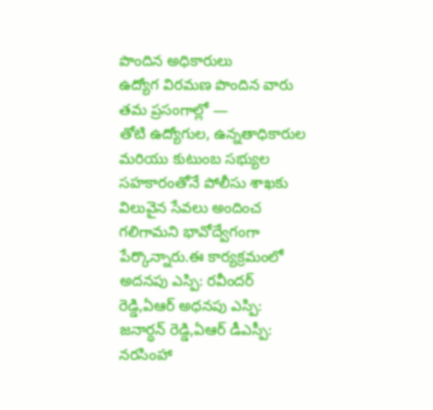పొందిన అధికారులు
ఉద్యోగ విరమణ పొందిన వారు తమ ప్రసంగాల్లో —
తోటి ఉద్యోగుల, ఉన్నతాధికారుల మరియు కుటుంబ సభ్యుల సహకారంతోనే పోలీసు శాఖకు విలువైన సేవలు అందించ గలిగామని భావోద్వేగంగా పేర్కొన్నారు.ఈ కార్యక్రమంలో అదనపు ఎస్పి: రవీందర్ రెడ్డి,ఏఆర్ అధనపు ఎస్పి: జనార్ధన్ రెడ్డి,ఏఆర్ డీఎస్పీ: నరసింహా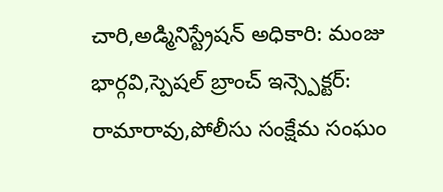చారి,అడ్మినిస్ట్రేషన్ అధికారి: మంజు భార్గవి,స్పెషల్ బ్రాంచ్ ఇన్స్పెక్టర్: రామారావు,పోలీసు సంక్షేమ సంఘం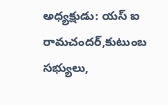అధ్యక్షుడు: యస్ ఐ రామచందర్,కుటుంబ సభ్యులు,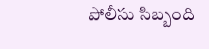పోలీసు సిబ్బంది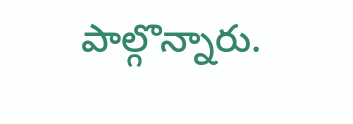పాల్గొన్నారు.